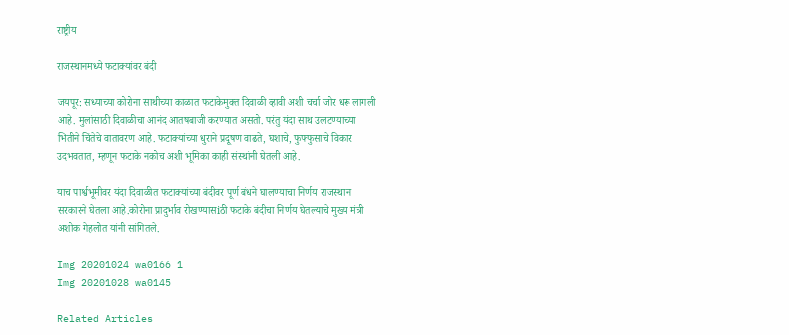राष्ट्रीय

राजस्थानमध्ये फटाक्यांवर बंदी

जयपूर: सध्याच्या कोरोना साथीच्या काळात फटाकेमुक्त दिवाळी व्हावी अशी चर्चा जोर धरू लागली आहे. मुलांसाठी दिवाळीचा आनंद आतषबाजी करण्यात असतो. परंतु यंदा साथ उलटण्याच्या भितीने चिंतेचे वातावरण आहे. फटाक्यांच्या धुराने प्रदूषण वाढते, घशाचे, फुफ्फुसाचे विकार उदभवतात, म्हणून फटाके नकोच अशी भूमिका काही संस्थांनी घेतली आहे.

याच पार्श्वभूमीवर यंदा दिवाळीत फटाक्यांच्या बंदीवर पूर्ण बंधने घालण्याचा निर्णय राजस्थान सरकारने घेतला आहे.कोरोना प्रादुर्भाव रोखण्यासiठी फटाके बंदीचा निर्णय घेतल्याचे मुख्य मंत्री अशोक गेहलोत यांनी सांगितले.

Img 20201024 wa0166 1
Img 20201028 wa0145

Related Articles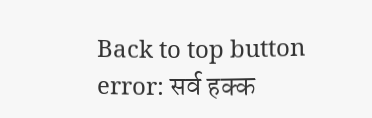Back to top button
error: सर्व हक्क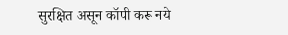सुरक्षित असून कॉपी करू नये